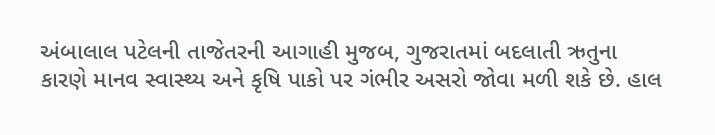અંબાલાલ પટેલની તાજેતરની આગાહી મુજબ, ગુજરાતમાં બદલાતી ઋતુના કારણે માનવ સ્વાસ્થ્ય અને કૃષિ પાકો પર ગંભીર અસરો જોવા મળી શકે છે. હાલ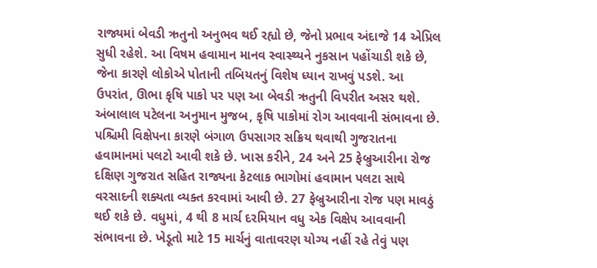રાજ્યમાં બેવડી ઋતુનો અનુભવ થઈ રહ્યો છે, જેનો પ્રભાવ અંદાજે 14 એપ્રિલ સુધી રહેશે. આ વિષમ હવામાન માનવ સ્વાસ્થ્યને નુકસાન પહોંચાડી શકે છે, જેના કારણે લોકોએ પોતાની તબિયતનું વિશેષ ધ્યાન રાખવું પડશે. આ ઉપરાંત, ઊભા કૃષિ પાકો પર પણ આ બેવડી ઋતુની વિપરીત અસર થશે. અંબાલાલ પટેલના અનુમાન મુજબ, કૃષિ પાકોમાં રોગ આવવાની સંભાવના છે. પશ્ચિમી વિક્ષેપના કારણે બંગાળ ઉપસાગર સક્રિય થવાથી ગુજરાતના હવામાનમાં પલટો આવી શકે છે. ખાસ કરીને, 24 અને 25 ફેબ્રુઆરીના રોજ દક્ષિણ ગુજરાત સહિત રાજ્યના કેટલાક ભાગોમાં હવામાન પલટા સાથે વરસાદની શક્યતા વ્યક્ત કરવામાં આવી છે. 27 ફેબ્રુઆરીના રોજ પણ માવઠું થઈ શકે છે. વધુમાં, 4 થી 8 માર્ચ દરમિયાન વધુ એક વિક્ષેપ આવવાની સંભાવના છે. ખેડૂતો માટે 15 માર્ચનું વાતાવરણ યોગ્ય નહીં રહે તેવું પણ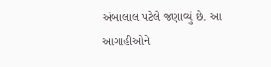અંબાલાલ પટેલે જણાવ્યું છે. આ આગાહીઓને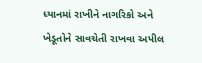ધ્યાનમાં રાખીને નાગરિકો અને ખેડૂતોને સાવચેતી રાખવા અપીલ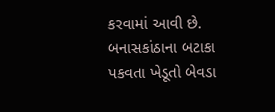કરવામાં આવી છે. બનાસકાંઠાના બટાકા પકવતા ખેડૂતો બેવડા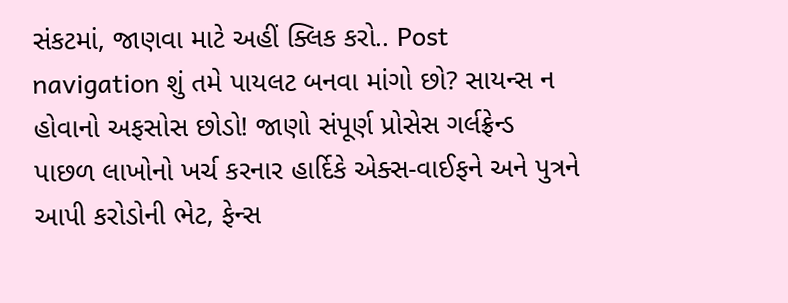સંકટમાં, જાણવા માટે અહીં ક્લિક કરો.. Post navigation શું તમે પાયલટ બનવા માંગો છો? સાયન્સ ન હોવાનો અફસોસ છોડો! જાણો સંપૂર્ણ પ્રોસેસ ગર્લફ્રેન્ડ પાછળ લાખોનો ખર્ચ કરનાર હાર્દિકે એક્સ-વાઈફને અને પુત્રને આપી કરોડોની ભેટ, ફેન્સ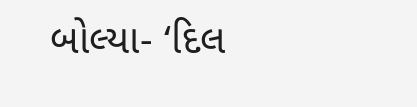બોલ્યા- ‘દિલ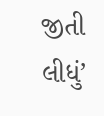જીતી લીધું’